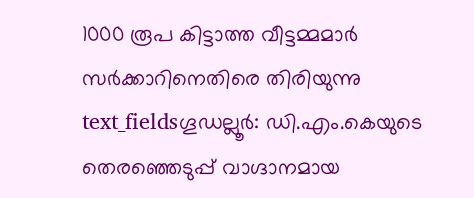1000 രൂപ കിട്ടാത്ത വീട്ടമ്മമാർ സർക്കാറിനെതിരെ തിരിയുന്നു
text_fieldsഗൂഡല്ലൂർ: ഡി.എം.കെയുടെ തെരഞ്ഞെടുപ്പ് വാഗ്ദാനമായ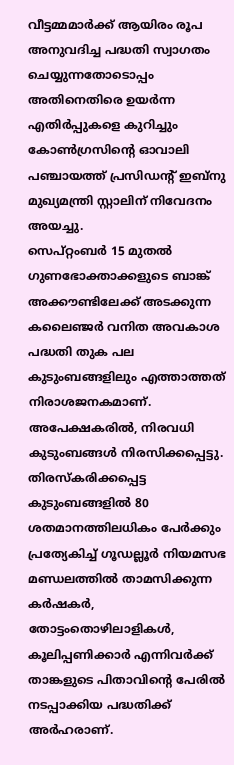വീട്ടമ്മമാർക്ക് ആയിരം രൂപ അനുവദിച്ച പദ്ധതി സ്വാഗതം ചെയ്യുന്നതോടൊപ്പം അതിനെതിരെ ഉയർന്ന എതിർപ്പുകളെ കുറിച്ചും കോൺഗ്രസിന്റെ ഓവാലി പഞ്ചായത്ത് പ്രസിഡന്റ് ഇബ്നു മുഖ്യമന്ത്രി സ്റ്റാലിന് നിവേദനം അയച്ചു.
സെപ്റ്റംബർ 15 മുതൽ ഗുണഭോക്താക്കളുടെ ബാങ്ക് അക്കൗണ്ടിലേക്ക് അടക്കുന്ന കലൈഞ്ജർ വനിത അവകാശ പദ്ധതി തുക പല കുടുംബങ്ങളിലും എത്താത്തത് നിരാശജനകമാണ്. അപേക്ഷകരിൽ, നിരവധി കുടുംബങ്ങൾ നിരസിക്കപ്പെട്ടു. തിരസ്കരിക്കപ്പെട്ട കുടുംബങ്ങളിൽ 80 ശതമാനത്തിലധികം പേർക്കും പ്രത്യേകിച്ച് ഗൂഡല്ലൂർ നിയമസഭ മണ്ഡലത്തിൽ താമസിക്കുന്ന കർഷകർ, തോട്ടംതൊഴിലാളികൾ, കൂലിപ്പണിക്കാർ എന്നിവർക്ക് താങ്കളുടെ പിതാവിന്റെ പേരിൽ നടപ്പാക്കിയ പദ്ധതിക്ക് അർഹരാണ്.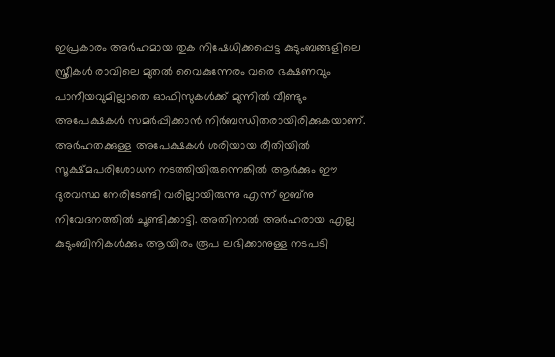ഇപ്രകാരം അർഹമായ തുക നിഷേധിക്കപ്പെട്ട കുടുംബങ്ങളിലെ സ്ത്രീകൾ രാവിലെ മുതൽ വൈകുന്നേരം വരെ ഭക്ഷണവും പാനീയവുമില്ലാതെ ഓഫിസുകൾക്ക് മുന്നിൽ വീണ്ടും അപേക്ഷകൾ സമർപ്പിക്കാൻ നിർബന്ധിതരായിരിക്കുകയാണ്. അർഹതക്കുള്ള അപേക്ഷകൾ ശരിയായ രീതിയിൽ സൂക്ഷ്മപരിശോധന നടത്തിയിരുന്നെങ്കിൽ ആർക്കും ഈ ദുരവസ്ഥ നേരിടേണ്ടി വരില്ലായിരുന്നു എന്ന് ഇബ്നു നിവേദനത്തിൽ ചൂണ്ടിക്കാട്ടി. അതിനാൽ അർഹരായ എല്ല കുടുംബിനികൾക്കും ആയിരം രൂപ ലഭിക്കാനുള്ള നടപടി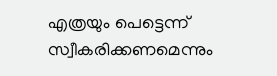എത്രയും പെട്ടെന്ന് സ്വീകരിക്കണമെന്നും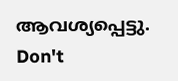ആവശ്യപ്പെട്ടു.
Don't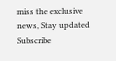miss the exclusive news, Stay updated
Subscribe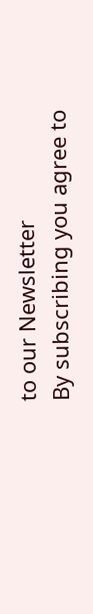to our Newsletter
By subscribing you agree to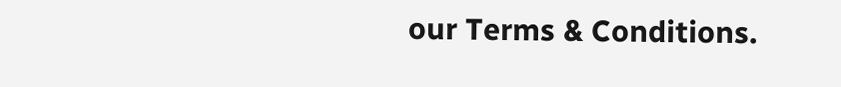our Terms & Conditions.